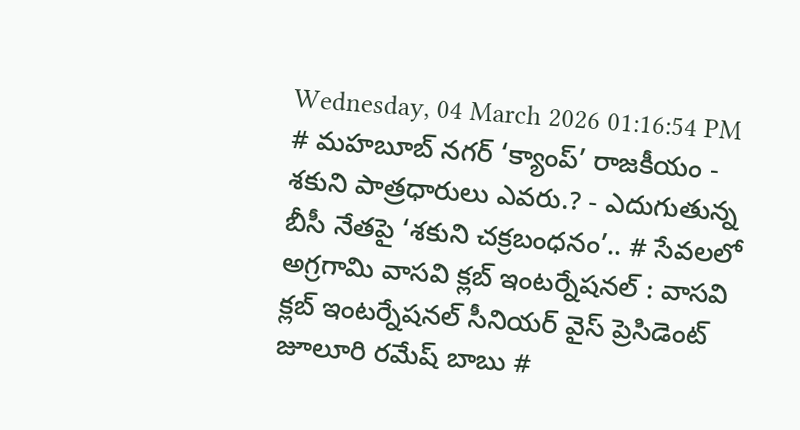Wednesday, 04 March 2026 01:16:54 PM
# మహబూబ్ నగర్ ‘క్యాంప్’ రాజకీయం - శకుని పాత్రధారులు ఎవరు.? - ఎదుగుతున్న బీసీ నేతపై ‘శకుని చక్రబంధనం’.. # సేవలలో అగ్రగామి వాసవి క్లబ్ ఇంటర్నేషనల్ : వాసవి క్లబ్ ఇంటర్నేషనల్ సీనియర్ వైస్ ప్రెసిడెంట్ జూలూరి రమేష్ బాబు #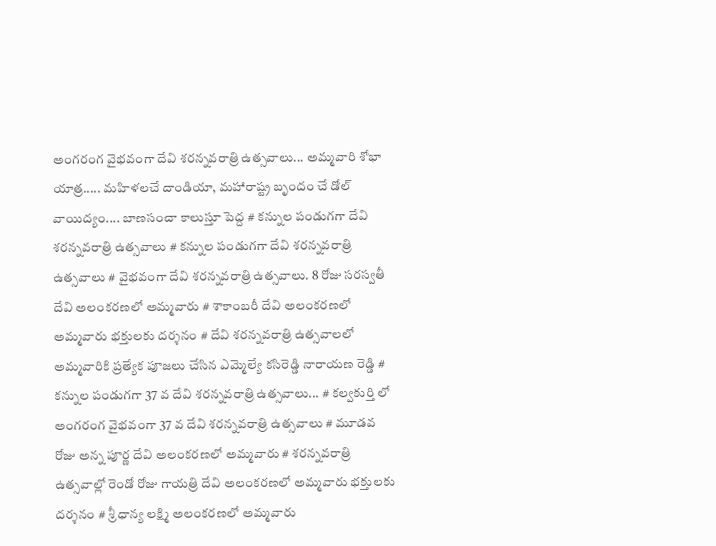అంగరంగ వైభవంగా దేవి శరన్నవరాత్రి ఉత్సవాలు... అమ్మవారి శోభా యాత్ర..... మహిళలచే దాండియా, మహారాష్ట్ర బృందం చే డోల్ వాయిద్యం.... బాణసంచా కాలుస్తూ పెద్ద # కన్నుల పండుగగా దేవి శరన్నవరాత్రి ఉత్సవాలు # కన్నుల పండుగగా దేవి శరన్నవరాత్రి ఉత్సవాలు # వైభవంగా దేవి శరన్నవరాత్రి ఉత్సవాలు. 8 రోజు సరస్వతీ దేవి అలంకరణలో అమ్మవారు # శాకాంబరీ దేవి అలంకరణలో అమ్మవారు భక్తులకు దర్శనం # దేవి శరన్నవరాత్రి ఉత్సవాలలో అమ్మవారికి ప్రత్యేక పూజలు చేసిన ఎమ్మెల్యే కసిరెడ్డి నారాయణ రెడ్డి # కన్నుల పండుగగా 37 వ దేవి శరన్నవరాత్రి ఉత్సవాలు... # కల్వకుర్తి లో అంగరంగ వైభవంగా 37 వ దేవి శరన్నవరాత్రి ఉత్సవాలు # మూడవ రోజు అన్న పూర్ణ దేవి అలంకరణలో అమ్మవారు # శరన్నవరాత్రి ఉత్సవాల్లో రెండో రోజు గాయత్రి దేవి అలంకరణలో అమ్మవారు భక్తులకు దర్శనం # శ్రీ ధాన్య లక్ష్మి అలంకరణలో అమ్మవారు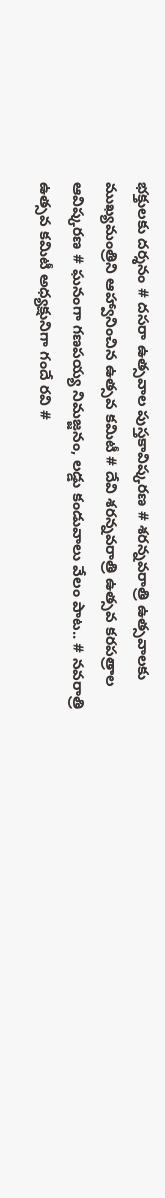భక్తులకు దర్శనం # దసరా ఉత్సవాల పుస్తకావిష్కరణ # శరన్నవరాత్రి ఉత్సవాలకు ముఖ్యమంత్రిని ఆహ్వానించిన ఉత్సవ కమిటీ # దేవి శరన్నవరాత్రి ఉత్సవ కరపత్రాల ఆవిష్కరణ # ఘనంగా గణపయ్య నిమజ్జనం, లడ్డు కండువాలు వేలం పాట.. # నవరాత్రి ఉత్సవ కమిటీ అధ్యక్షునిగా గందే రవి #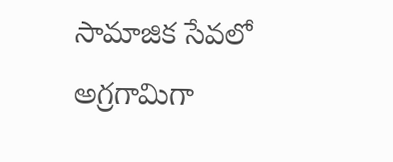సామాజిక సేవలో అగ్రగామిగా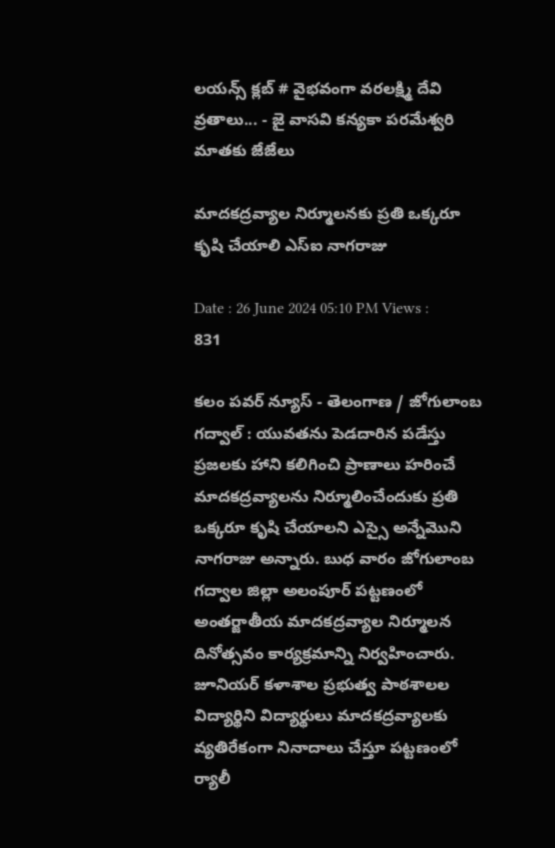లయన్స్ క్లబ్ # వైభవంగా వరలక్ష్మి దేవి వ్రతాలు... - జై వాసవి కన్యకా పరమేశ్వరి మాతకు జేజేలు

మాదకద్రవ్యాల నిర్మూలనకు ప్రతి ఒక్కరూ కృషి చేయాలి ఎస్ఐ నాగరాజు

Date : 26 June 2024 05:10 PM Views : 831

కలం పవర్ న్యూస్ - తెలంగాణ / జోగులాంబ గద్వాల్ : యువతను పెడదారిన పడేస్తు ప్రజలకు హాని కలిగించి ప్రాణాలు హరించే మాదకద్రవ్యాలను నిర్మూలించేందుకు ప్రతి ఒక్కరూ కృషి చేయాలని ఎస్సై అన్నేమొని నాగరాజు అన్నారు. బుధ వారం జోగులాంబ గద్వాల జిల్లా అలంపూర్ పట్టణంలో అంతర్జాతీయ మాదకద్రవ్యాల నిర్మూలన దినోత్సవం కార్యక్రమాన్ని నిర్వహించారు. జూనియర్ కళాశాల ప్రభుత్వ పాఠశాలల విద్యార్థిని విద్యార్థులు మాదకద్రవ్యాలకు వ్యతిరేకంగా నినాదాలు చేస్తూ పట్టణంలో ర్యాలీ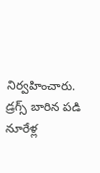నిర్వహించారు. డ్రగ్స్ బారిన పడి నూరేళ్ల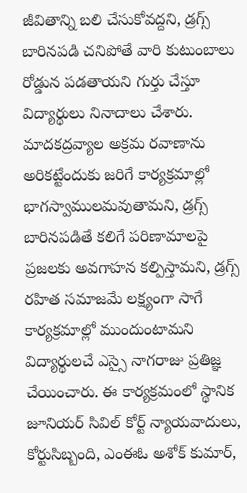జీవితాన్ని బలి చేసుకోవద్దని, డ్రగ్స్ బారినపడి చనిపోతే వారి కుటుంబాలు రోడ్డున పడతాయని గుర్తు చేస్తూ విద్యార్థులు నినాదాలు చేశారు. మాదకద్రవ్యాల అక్రమ రవాణాను అరికట్టేందుకు జరిగే కార్యక్రమాల్లో భాగస్వాములమవుతామని, డ్రగ్స్ బారినపడితే కలిగే పరిణామాలపై ప్రజలకు అవగాహన కల్పిస్తామని, డ్రగ్స్ రహిత సమాజమే లక్ష్యంగా సాగే కార్యక్రమాల్లో ముందుంటామని విద్యార్థులచే ఎస్సై నాగరాజు ప్రతిజ్ఞ చేయించారు. ఈ కార్యక్రమంలో స్థానిక జూనియర్ సివిల్ కోర్ట్ న్యాయవాదులు, కోర్టుసిబ్బంది, ఎంఈఓ అశోక్ కుమార్,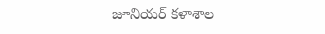జూనియర్ కళాశాల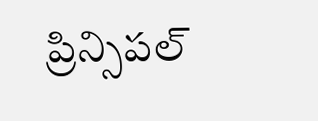ప్రిన్సిపల్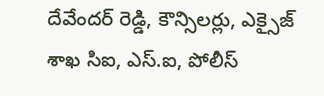దేవేందర్ రెడ్డి, కౌన్సిలర్లు, ఎక్సైజ్ శాఖ సిఐ, ఎస్.ఐ, పోలీస్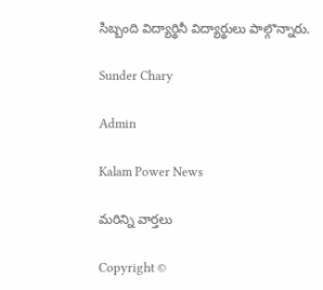సిబ్బంది విద్యార్థినీ విద్యార్థులు పాల్గొన్నారు.

Sunder Chary

Admin

Kalam Power News

మరిన్ని వార్తలు

Copyright ©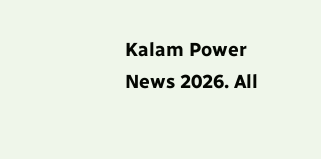Kalam Power News 2026. All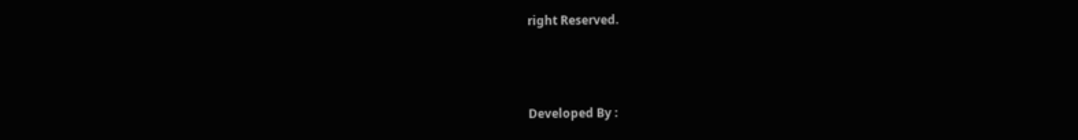right Reserved.



Developed By :